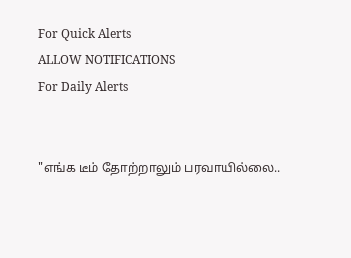For Quick Alerts
ALLOW NOTIFICATIONS
For Daily Alerts


"எங்க டீம் தோற்றாலும் பரவாயில்லை..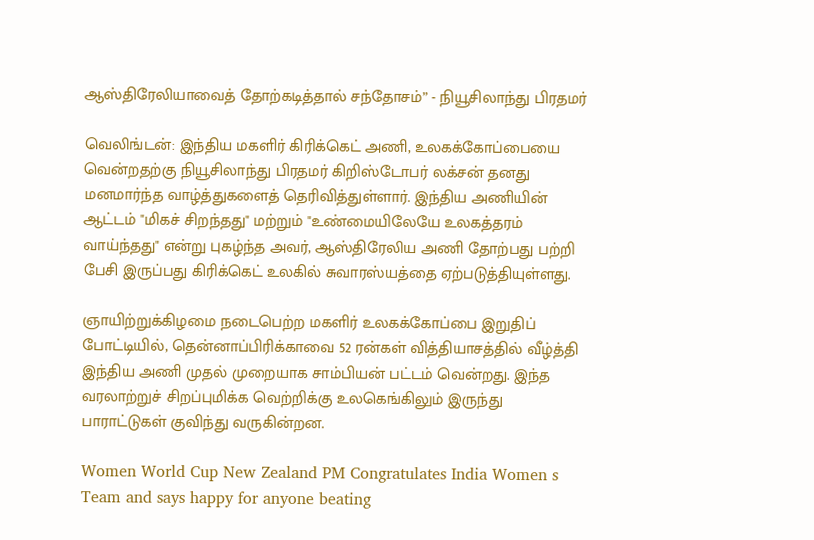ஆஸ்திரேலியாவைத் தோற்கடித்தால் சந்தோசம்” - நியூசிலாந்து பிரதமர்

வெலிங்டன்: இந்திய மகளிர் கிரிக்கெட் அணி, உலகக்கோப்பையை வென்றதற்கு நியூசிலாந்து பிரதமர் கிறிஸ்டோபர் லக்சன் தனது மனமார்ந்த வாழ்த்துகளைத் தெரிவித்துள்ளார். இந்திய அணியின் ஆட்டம் "மிகச் சிறந்தது" மற்றும் "உண்மையிலேயே உலகத்தரம் வாய்ந்தது" என்று புகழ்ந்த அவர், ஆஸ்திரேலிய அணி தோற்பது பற்றி பேசி இருப்பது கிரிக்கெட் உலகில் சுவாரஸ்யத்தை ஏற்படுத்தியுள்ளது.

ஞாயிற்றுக்கிழமை நடைபெற்ற மகளிர் உலகக்கோப்பை இறுதிப் போட்டியில், தென்னாப்பிரிக்காவை 52 ரன்கள் வித்தியாசத்தில் வீழ்த்தி இந்திய அணி முதல் முறையாக சாம்பியன் பட்டம் வென்றது. இந்த வரலாற்றுச் சிறப்புமிக்க வெற்றிக்கு உலகெங்கிலும் இருந்து பாராட்டுகள் குவிந்து வருகின்றன.

Women World Cup New Zealand PM Congratulates India Women s Team and says happy for anyone beating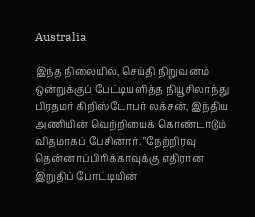Australia

இந்த நிலையில், செய்தி நிறுவனம் ஒன்றுக்குப் பேட்டியளித்த நியூசிலாந்து பிரதமர் கிறிஸ்டோபர் லக்சன், இந்திய அணியின் வெற்றியைக் கொண்டாடும் விதமாகப் பேசினார். "நேற்றிரவு தென்னாப்பிரிக்காவுக்கு எதிரான இறுதிப் போட்டியின்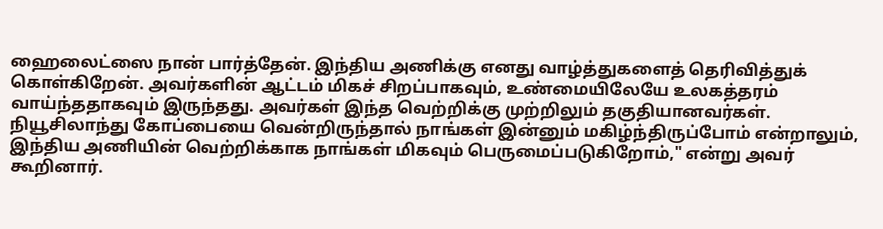ஹைலைட்ஸை நான் பார்த்தேன். இந்திய அணிக்கு எனது வாழ்த்துகளைத் தெரிவித்துக் கொள்கிறேன். அவர்களின் ஆட்டம் மிகச் சிறப்பாகவும், உண்மையிலேயே உலகத்தரம் வாய்ந்ததாகவும் இருந்தது. அவர்கள் இந்த வெற்றிக்கு முற்றிலும் தகுதியானவர்கள். நியூசிலாந்து கோப்பையை வென்றிருந்தால் நாங்கள் இன்னும் மகிழ்ந்திருப்போம் என்றாலும், இந்திய அணியின் வெற்றிக்காக நாங்கள் மிகவும் பெருமைப்படுகிறோம்," என்று அவர் கூறினார்.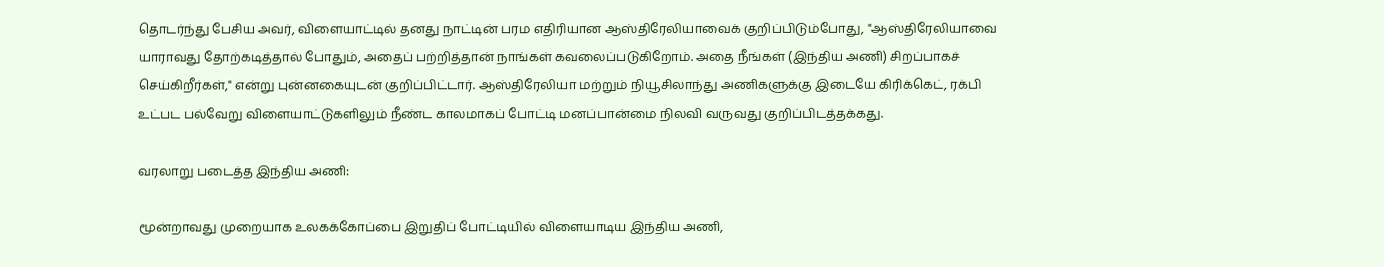தொடர்ந்து பேசிய அவர், விளையாட்டில் தனது நாட்டின் பரம எதிரியான ஆஸ்திரேலியாவைக் குறிப்பிடும்போது, "ஆஸ்திரேலியாவை யாராவது தோற்கடித்தால் போதும், அதைப் பற்றித்தான் நாங்கள் கவலைப்படுகிறோம். அதை நீங்கள் (இந்திய அணி) சிறப்பாகச் செய்கிறீர்கள்," என்று புன்னகையுடன் குறிப்பிட்டார். ஆஸ்திரேலியா மற்றும் நியூசிலாந்து அணிகளுக்கு இடையே கிரிக்கெட், ரக்பி உட்பட பல்வேறு விளையாட்டுகளிலும் நீண்ட காலமாகப் போட்டி மனப்பான்மை நிலவி வருவது குறிப்பிடத்தக்கது.

வரலாறு படைத்த இந்திய அணி:

மூன்றாவது முறையாக உலகக்கோப்பை இறுதிப் போட்டியில் விளையாடிய இந்திய அணி,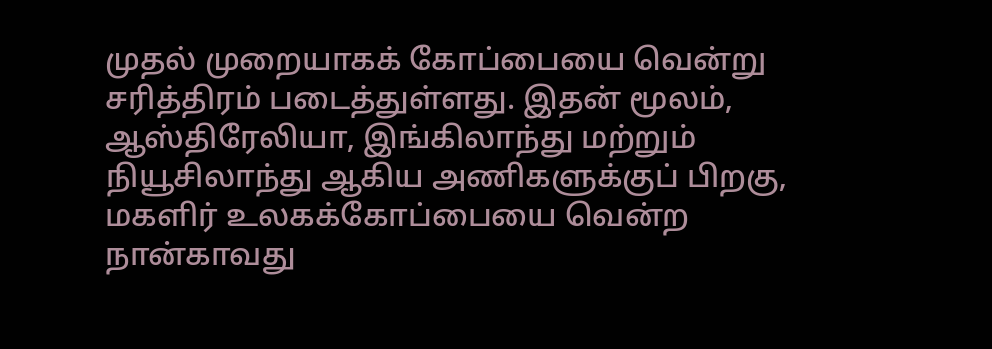முதல் முறையாகக் கோப்பையை வென்று சரித்திரம் படைத்துள்ளது. இதன் மூலம், ஆஸ்திரேலியா, இங்கிலாந்து மற்றும் நியூசிலாந்து ஆகிய அணிகளுக்குப் பிறகு, மகளிர் உலகக்கோப்பையை வென்ற நான்காவது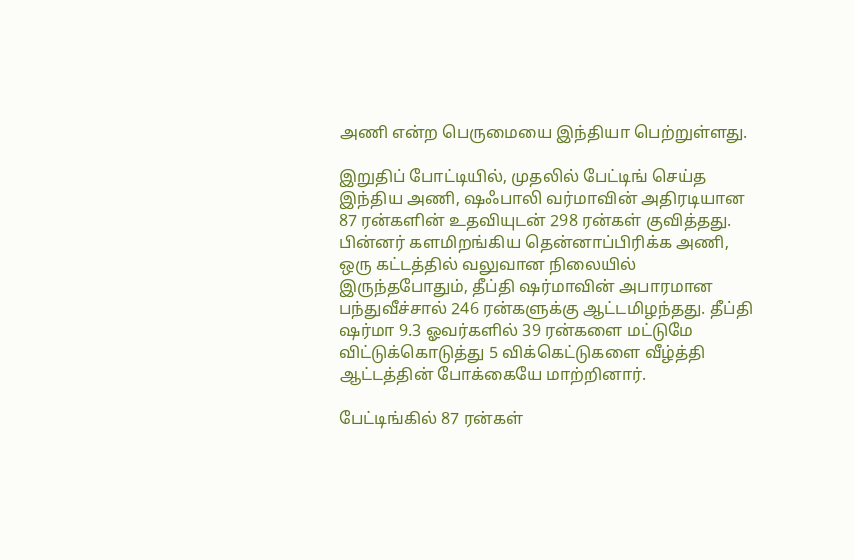அணி என்ற பெருமையை இந்தியா பெற்றுள்ளது.

இறுதிப் போட்டியில், முதலில் பேட்டிங் செய்த இந்திய அணி, ஷஃபாலி வர்மாவின் அதிரடியான 87 ரன்களின் உதவியுடன் 298 ரன்கள் குவித்தது. பின்னர் களமிறங்கிய தென்னாப்பிரிக்க அணி, ஒரு கட்டத்தில் வலுவான நிலையில் இருந்தபோதும், தீப்தி ஷர்மாவின் அபாரமான பந்துவீச்சால் 246 ரன்களுக்கு ஆட்டமிழந்தது. தீப்தி ஷர்மா 9.3 ஓவர்களில் 39 ரன்களை மட்டுமே விட்டுக்கொடுத்து 5 விக்கெட்டுகளை வீழ்த்தி ஆட்டத்தின் போக்கையே மாற்றினார்.

பேட்டிங்கில் 87 ரன்கள்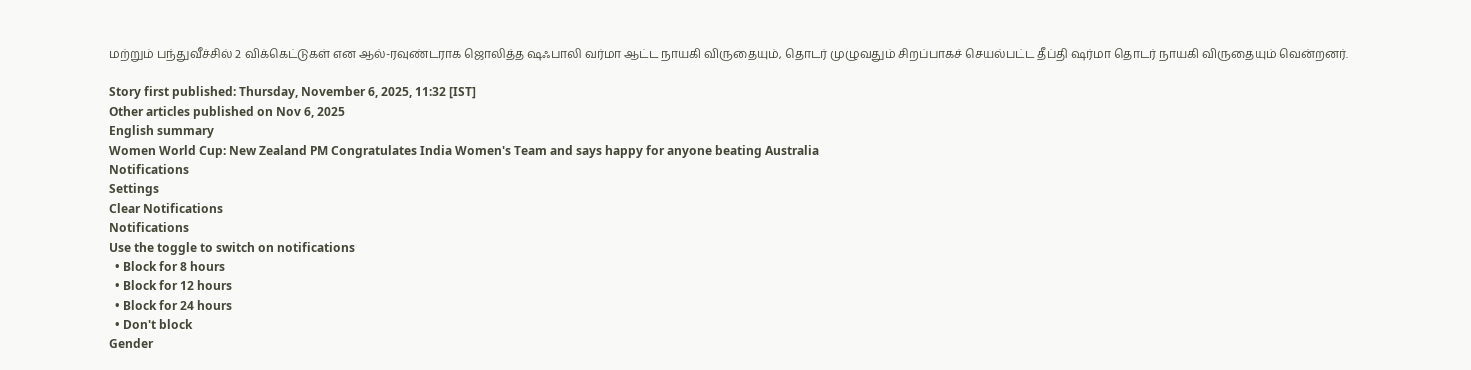மற்றும் பந்துவீச்சில் 2 விக்கெட்டுகள் என ஆல்-ரவுண்டராக ஜொலித்த ஷஃபாலி வர்மா ஆட்ட நாயகி விருதையும், தொடர் முழுவதும் சிறப்பாகச் செயல்பட்ட தீப்தி ஷர்மா தொடர் நாயகி விருதையும் வென்றனர்.

Story first published: Thursday, November 6, 2025, 11:32 [IST]
Other articles published on Nov 6, 2025
English summary
Women World Cup: New Zealand PM Congratulates India Women's Team and says happy for anyone beating Australia
Notifications
Settings
Clear Notifications
Notifications
Use the toggle to switch on notifications
  • Block for 8 hours
  • Block for 12 hours
  • Block for 24 hours
  • Don't block
Gender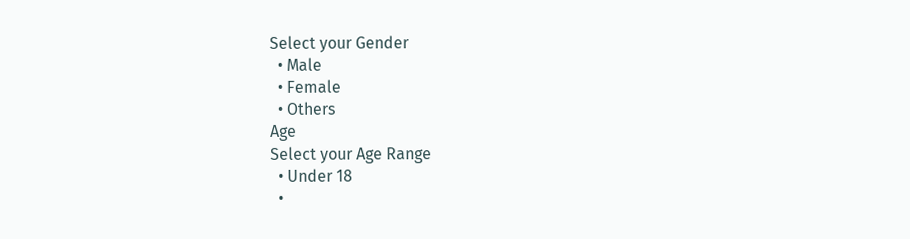Select your Gender
  • Male
  • Female
  • Others
Age
Select your Age Range
  • Under 18
  •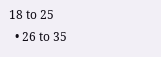18 to 25
  • 26 to 35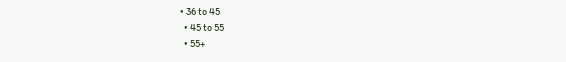• 36 to 45
  • 45 to 55
  • 55+